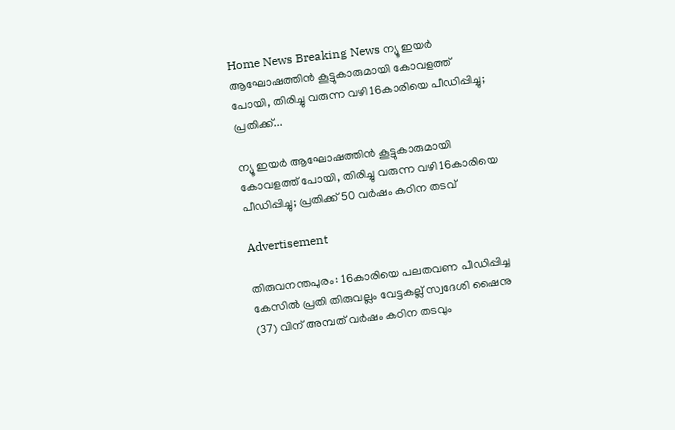Home News Breaking News ന്യൂ ഇയർ ആഘോഷത്തിന്‍ കൂട്ടുകാരുമായി കോവളത്ത് പോയി, തിരിച്ചു വരുന്ന വഴി 16കാരിയെ പീഡിപ്പിച്ചു; പ്രതിക്ക്...

ന്യൂ ഇയർ ആഘോഷത്തിന്‍ കൂട്ടുകാരുമായി കോവളത്ത് പോയി, തിരിച്ചു വരുന്ന വഴി 16കാരിയെ പീഡിപ്പിച്ചു; പ്രതിക്ക് 50 വർഷം കഠിന തടവ്

Advertisement

തിരുവനന്തപുരം: 16കാരിയെ പലതവണ പീഡിപ്പിച്ച കേസിൽ പ്രതി തിരുവല്ലം വേട്ടകല്ല് സ്വദേശി ഷൈനു (37) വിന് അമ്പത് വർഷം കഠിന തടവും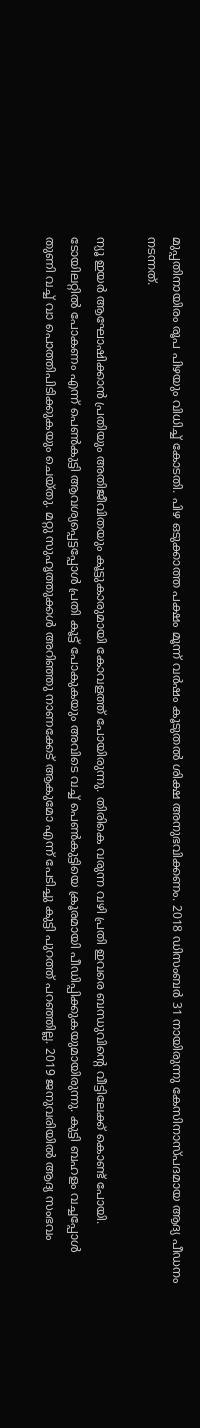മുപ്പതിനായിരം രൂപ പിഴയും വിധിച്ച് കോടതി. പിഴ ഒടുക്കാത്ത പക്ഷം മൂന്ന് വർഷം കൂടുതൽ ശിക്ഷ അനുഭവിക്കണം. 2018 ഡിസംബർ 31 നായിരുന്നു കേസിനാസ്‌പദമായ ആദ്യ പീഡനം നടന്നത്.

ന്യൂ ഇയർ ആഘോഷിക്കാൻ പ്രതിയും അതിജീവിതയും കൂട്ടുകാരുമായി കോവളത്ത് പോയിരുന്നു. തിരികെ വരുന്ന വഴി പ്രതി ഇവരെ ബന്ധുവിന്‍റെ വീട്ടിലേക്ക് കൊണ്ട് പോയി. ടോയിലറ്റില്‍ പോകണം എന്ന് പെൺകുട്ടി ആവശ്യപ്പെട്ടപ്പോൾ പ്രതി കൂട്ട് പോകുകയും അവിടെ വച്ച് പെണ്‍കുട്ടിയെ ക്രൂരമായി പീഡിപ്പിക്കുകയുമായിരുന്നു. കുട്ടി ബഹളം വച്ചപ്പോൾ തുണി വച്ച് വാ പൊത്തിപിടിക്കുകയും ചെയ്തു. മറ്റു സുഹൃത്തുക്കൾ അറിഞ്ഞു നാണക്കേട് ആകുമോ എന്ന് പേടിച്ചു കുട്ടി പുറത്ത് പറഞ്ഞില്ല. 2019 ജനുവരിയിൽ ആദ്യ സംഭവം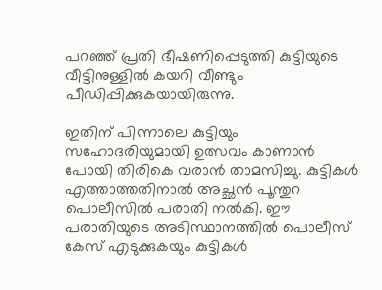പറഞ്ഞ് പ്രതി ഭീഷണിപ്പെടുത്തി കുട്ടിയുടെ വീട്ടിനുള്ളിൽ കയറി വീണ്ടും പീഡിപ്പിക്കുകയായിരുന്നു.

ഇതിന് പിന്നാലെ കുട്ടിയും സഹോദരിയുമായി ഉത്സവം കാണാൻ പോയി തിരികെ വരാൻ താമസിച്ചു. കുട്ടികൾ എത്താത്തതിനാല്‍ അച്ഛൻ പൂന്തുറ പൊലീസിൽ പരാതി നൽകി. ഈ പരാതിയുടെ അടിസ്ഥാനത്തിൽ പൊലീസ് കേസ് എടുക്കുകയും കുട്ടികൾ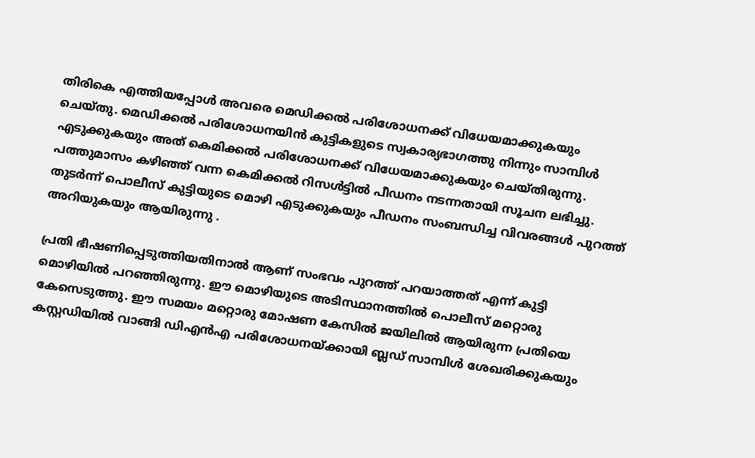തിരികെ എത്തിയപ്പോൾ അവരെ മെഡിക്കൽ പരിശോധനക്ക് വിധേയമാക്കുകയും ചെയ്തു. മെഡിക്കൽ പരിശോധനയിൻ കുട്ടികളുടെ സ്വകാര്യഭാഗത്തു നിന്നും സാമ്പിൾ എടുക്കുകയും അത് കെമിക്കൽ പരിശോധനക്ക് വിധേയമാക്കുകയും ചെയ്തിരുന്നു. പത്തുമാസം കഴിഞ്ഞ് വന്ന കെമിക്കൽ റിസൾട്ടിൽ പീഡനം നടന്നതായി സൂചന ലഭിച്ചു. തുടർന്ന് പൊലീസ് കുട്ടിയുടെ മൊഴി എടുക്കുകയും പീഡനം സംബന്ധിച്ച വിവരങ്ങൾ പുറത്ത് അറിയുകയും ആയിരുന്നു .

പ്രതി ഭീഷണിപ്പെടുത്തിയതിനാൽ ആണ് സംഭവം പുറത്ത് പറയാത്തത് എന്ന് കുട്ടി മൊഴിയിൽ പറഞ്ഞിരുന്നു. ഈ മൊഴിയുടെ അടിസ്ഥാനത്തിൽ പൊലീസ് മറ്റൊരു കേസെടുത്തു. ഈ സമയം മറ്റൊരു മോഷണ കേസിൽ ജയിലില്‍ ആയിരുന്ന പ്രതിയെ കസ്റ്റഡിയിൽ വാങ്ങി ഡിഎൻഎ പരിശോധനയ്ക്കായി ബ്ലഡ്‌ സാമ്പിൾ ശേഖരിക്കുകയും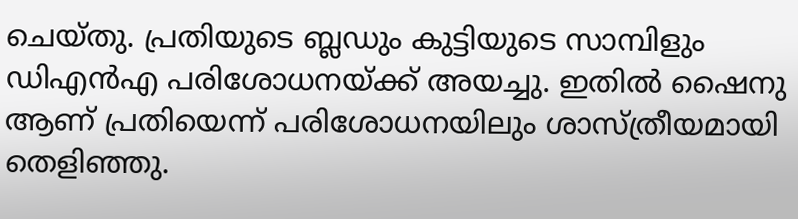ചെയ്തു. പ്രതിയുടെ ബ്ലഡും കുട്ടിയുടെ സാമ്പിളും ഡിഎൻഎ പരിശോധനയ്ക്ക് അയച്ചു. ഇതിൽ ഷൈനു ആണ് പ്രതിയെന്ന് പരിശോധനയിലും ശാസ്ത്രീയമായി തെളിഞ്ഞു.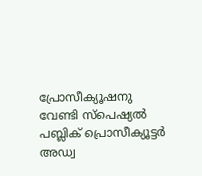പ്രോസീക്യൂഷനു വേണ്ടി സ്പെഷ്യൽ പബ്ലിക് പ്രൊസീക്യൂട്ടർ അഡ്വ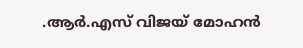.ആർ.എസ് വിജയ് മോഹൻ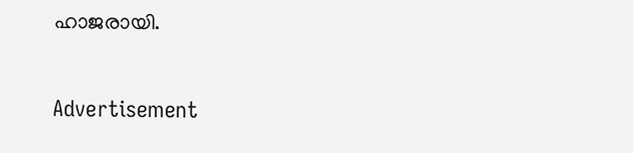ഹാജരായി.

Advertisement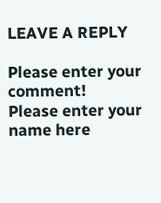LEAVE A REPLY

Please enter your comment!
Please enter your name here